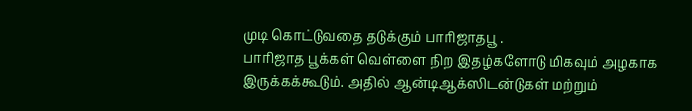முடி கொட்டுவதை தடுக்கும் பாரிஜாதபூ .
பாரிஜாத பூக்கள் வெள்ளை நிற இதழ்களோடு மிகவும் அழகாக இருக்கக்கூடும். அதில் ஆன்டிஆக்ஸிடன்டுகள் மற்றும்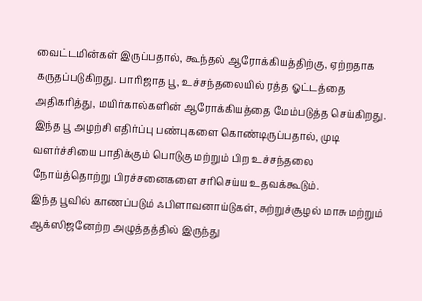வைட்டமின்கள் இருப்பதால், கூந்தல் ஆரோக்கியத்திற்கு, ஏற்றதாக கருதப்படுகிறது. பாரிஜாத பூ, உச்சந்தலையில் ரத்த ஓட்டத்தை அதிகரித்து, மயிர்கால்களின் ஆரோக்கியத்தை மேம்படுத்த செய்கிறது.
இந்த பூ அழற்சி எதிர்ப்பு பண்புகளை கொண்டிருப்பதால், முடி வளர்ச்சியை பாதிக்கும் பொடுகு மற்றும் பிற உச்சந்தலை நோய்த்தொற்று பிரச்சனைகளை சரிசெய்ய உதவக்கூடும்.
இந்த பூவில் காணப்படும் ஃபிளாவனாய்டுகள், சுற்றுச்சூழல் மாசு மற்றும் ஆக்ஸிஜனேற்ற அழுத்தத்தில் இருந்து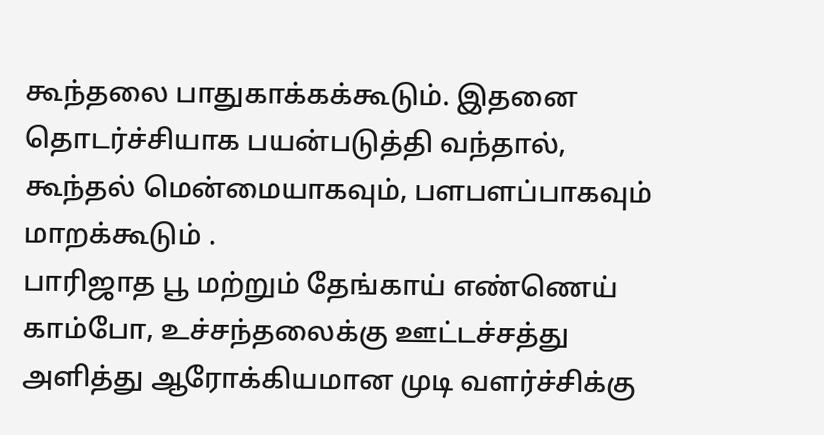கூந்தலை பாதுகாக்கக்கூடும். இதனை தொடர்ச்சியாக பயன்படுத்தி வந்தால், கூந்தல் மென்மையாகவும், பளபளப்பாகவும் மாறக்கூடும் .
பாரிஜாத பூ மற்றும் தேங்காய் எண்ணெய் காம்போ, உச்சந்தலைக்கு ஊட்டச்சத்து அளித்து ஆரோக்கியமான முடி வளர்ச்சிக்கு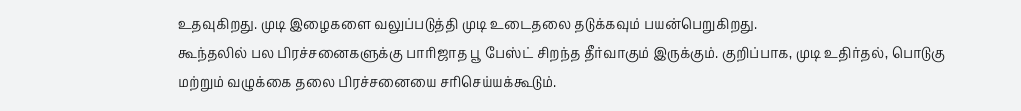உதவுகிறது. முடி இழைகளை வலுப்படுத்தி முடி உடைதலை தடுக்கவும் பயன்பெறுகிறது.
கூந்தலில் பல பிரச்சனைகளுக்கு பாரிஜாத பூ பேஸ்ட் சிறந்த தீர்வாகும் இருக்கும். குறிப்பாக, முடி உதிர்தல், பொடுகு மற்றும் வழுக்கை தலை பிரச்சனையை சரிசெய்யக்கூடும்.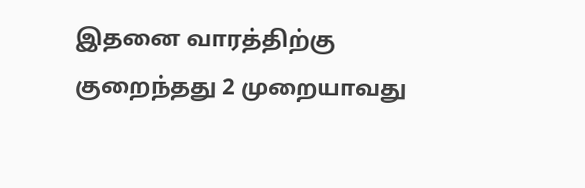இதனை வாரத்திற்கு குறைந்தது 2 முறையாவது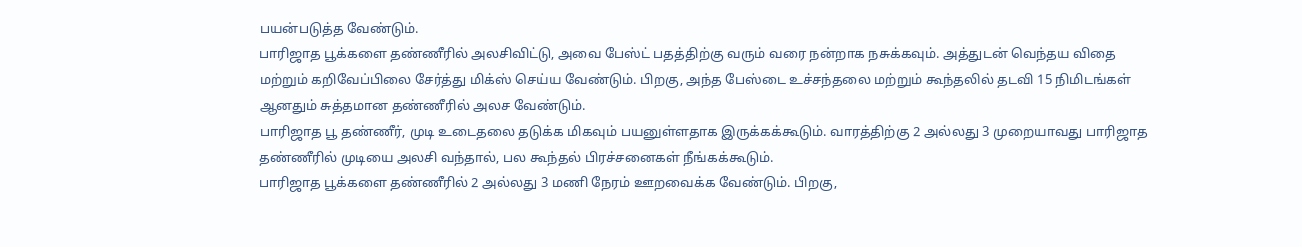பயன்படுத்த வேண்டும்.
பாரிஜாத பூக்களை தண்ணீரில் அலசிவிட்டு, அவை பேஸ்ட் பதத்திற்கு வரும் வரை நன்றாக நசுக்கவும். அத்துடன் வெந்தய விதை மற்றும் கறிவேப்பிலை சேர்த்து மிக்ஸ் செய்ய வேண்டும். பிறகு, அந்த பேஸ்டை உச்சந்தலை மற்றும் கூந்தலில் தடவி 15 நிமிடங்கள் ஆனதும் சுத்தமான தண்ணீரில் அலச வேண்டும்.
பாரிஜாத பூ தண்ணீர், முடி உடைதலை தடுக்க மிகவும் பயனுள்ளதாக இருக்கக்கூடும். வாரத்திற்கு 2 அல்லது 3 முறையாவது பாரிஜாத தண்ணீரில் முடியை அலசி வந்தால், பல கூந்தல் பிரச்சனைகள் நீங்கக்கூடும்.
பாரிஜாத பூக்களை தண்ணீரில் 2 அல்லது 3 மணி நேரம் ஊறவைக்க வேண்டும். பிறகு,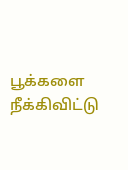பூக்களை நீக்கிவிட்டு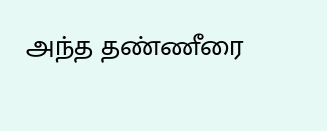அந்த தண்ணீரை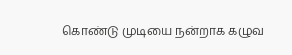கொண்டு முடியை நன்றாக கழுவ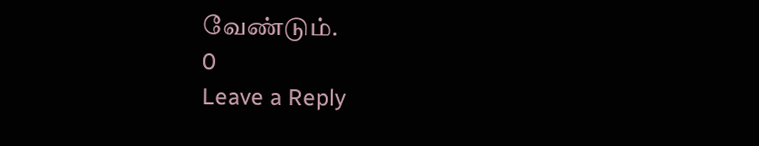வேண்டும்.
0
Leave a Reply